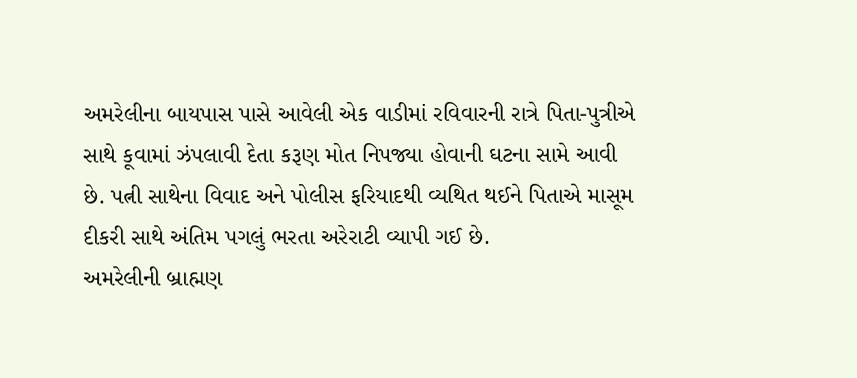અમરેલીના બાયપાસ પાસે આવેલી એક વાડીમાં રવિવારની રાત્રે પિતા-પુત્રીએ સાથે કૂવામાં ઝંપલાવી દેતા કરૂણ મોત નિપજ્યા હોવાની ઘટના સામે આવી છે. પત્ની સાથેના વિવાદ અને પોલીસ ફરિયાદથી વ્યથિત થઈને પિતાએ માસૂમ દીકરી સાથે અંતિમ પગલું ભરતા અરેરાટી વ્યાપી ગઈ છે.
અમરેલીની બ્રાહ્મણ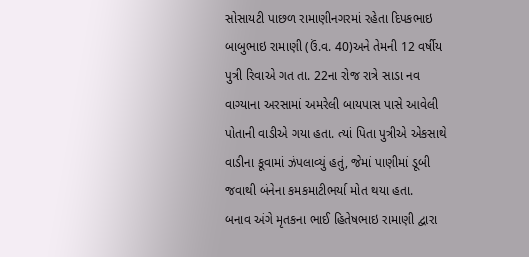સોસાયટી પાછળ રામાણીનગરમાં રહેતા દિપકભાઇ બાબુભાઇ રામાણી (ઉં.વ. 40)અને તેમની 12 વર્ષીય પુત્રી રિવાએ ગત તા. 22ના રોજ રાત્રે સાડા નવ વાગ્યાના અરસામાં અમરેલી બાયપાસ પાસે આવેલી પોતાની વાડીએ ગયા હતા. ત્યાં પિતા પુત્રીએ એકસાથે વાડીના કૂવામાં ઝંપલાવ્યું હતું, જેમાં પાણીમાં ડૂબી જવાથી બંનેના કમકમાટીભર્યા મોત થયા હતા.
બનાવ અંગે મૃતકના ભાઈ હિતેષભાઇ રામાણી દ્વારા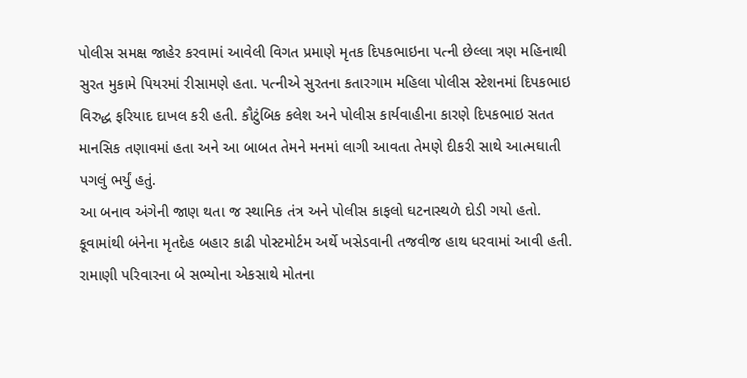પોલીસ સમક્ષ જાહેર કરવામાં આવેલી વિગત પ્રમાણે મૃતક દિપકભાઇના પત્ની છેલ્લા ત્રણ મહિનાથી સુરત મુકામે પિયરમાં રીસામણે હતા. પત્નીએ સુરતના કતારગામ મહિલા પોલીસ સ્ટેશનમાં દિપકભાઇ વિરુદ્ધ ફરિયાદ દાખલ કરી હતી. કૌટુંબિક કલેશ અને પોલીસ કાર્યવાહીના કારણે દિપકભાઇ સતત માનસિક તણાવમાં હતા અને આ બાબત તેમને મનમાં લાગી આવતા તેમણે દીકરી સાથે આત્મઘાતી પગલું ભર્યું હતું.
આ બનાવ અંગેની જાણ થતા જ સ્થાનિક તંત્ર અને પોલીસ કાફલો ઘટનાસ્થળે દોડી ગયો હતો. કૂવામાંથી બંનેના મૃતદેહ બહાર કાઢી પોસ્ટમોર્ટમ અર્થે ખસેડવાની તજવીજ હાથ ધરવામાં આવી હતી. રામાણી પરિવારના બે સભ્યોના એકસાથે મોતના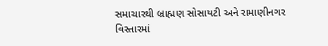સમાચારથી બ્રાહ્મણ સોસાયટી અને રામાણીનગર વિસ્તારમાં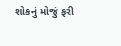શોકનું મોજું ફરી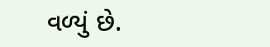વળ્યું છે.